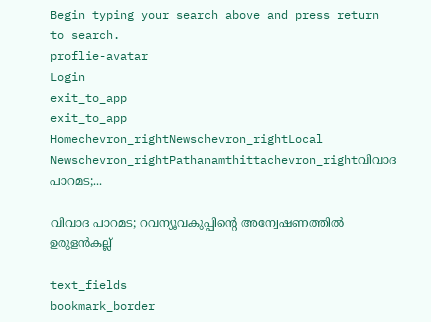Begin typing your search above and press return to search.
proflie-avatar
Login
exit_to_app
exit_to_app
Homechevron_rightNewschevron_rightLocal Newschevron_rightPathanamthittachevron_rightവിവാദ പാറമട;...

വിവാദ പാറമട; റവന്യൂവകുപ്പിന്‍റെ അന്വേഷണത്തിൽ ഉരുളൻകല്ല്

text_fields
bookmark_border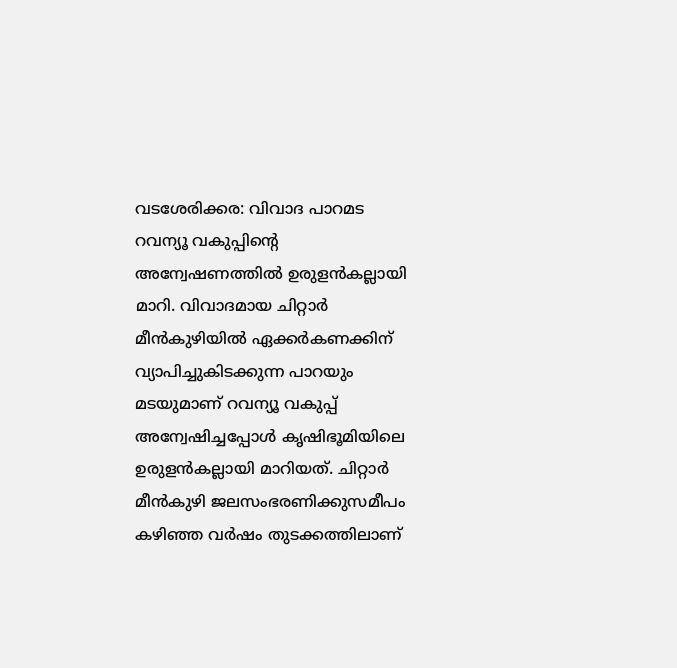വടശേരിക്കര: വിവാദ പാറമട റവന്യൂ വകുപ്പിന്‍റെ അന്വേഷണത്തിൽ ഉരുളൻകല്ലായി മാറി. വിവാദമായ ചിറ്റാർ മീൻകുഴിയിൽ ഏക്കർകണക്കിന് വ്യാപിച്ചുകിടക്കുന്ന പാറയും മടയുമാണ് റവന്യൂ വകുപ്പ് അന്വേഷിച്ചപ്പോൾ കൃഷിഭൂമിയിലെ ഉരുളൻകല്ലായി മാറിയത്. ചിറ്റാർ മീൻകുഴി ജലസംഭരണിക്കുസമീപം കഴിഞ്ഞ വർഷം തുടക്കത്തിലാണ്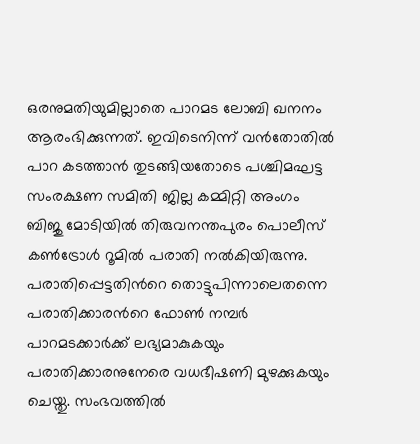ഒരനുമതിയുമില്ലാതെ പാറമട ലോബി ഖനനം ആരംഭിക്കുന്നത്. ഇവിടെനിന്ന് വൻതോതിൽ പാറ കടത്താൻ തുടങ്ങിയതോടെ പശ്ചിമഘട്ട സംരക്ഷണ സമിതി ജില്ല കമ്മിറ്റി അംഗം ബിജു മോടിയിൽ തിരുവനന്തപുരം പൊലീസ് കൺട്രോൾ റൂമിൽ പരാതി നൽകിയിരുന്നു. പരാതിപ്പെട്ടതിന്‍റെ തൊട്ടുപിന്നാലെതന്നെ പരാതിക്കാരന്‍റെ ഫോൺ നമ്പർ പാറമടക്കാർക്ക് ലഭ്യമാകുകയും പരാതിക്കാരനുനേരെ വധഭീഷണി മുഴക്കുകയും ചെയ്തു. സംഭവത്തിൽ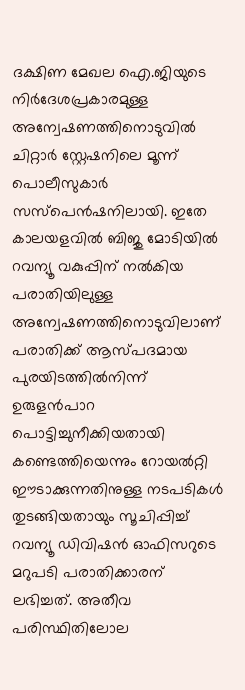ദക്ഷിണ മേഖല ഐ.ജിയുടെ നിർദേശപ്രകാരമുള്ള അന്വേഷണത്തിനൊടുവിൽ ചിറ്റാർ സ്റ്റേഷനിലെ മൂന്ന് പൊലീസുകാർ സസ്‌പെൻഷനിലായി. ഇതേ കാലയളവിൽ ബിജു മോടിയിൽ റവന്യൂ വകുപ്പിന് നൽകിയ പരാതിയിലുള്ള അന്വേഷണത്തിനൊടുവിലാണ് പരാതിക്ക് ആസ്പദമായ പുരയിടത്തിൽനിന്ന് ഉരുളൻപാറ പൊട്ടിച്ചുനീക്കിയതായി കണ്ടെത്തിയെന്നും റോയൽറ്റി ഈടാക്കുന്നതിനുള്ള നടപടികൾ തുടങ്ങിയതായും സൂചിപ്പിച്ച് റവന്യൂ ഡിവിഷൻ ഓഫിസറുടെ മറുപടി പരാതിക്കാരന് ലഭിച്ചത്. അതീവ പരിസ്ഥിതിലോല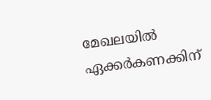മേഖലയിൽ ഏക്കർകണക്കിന്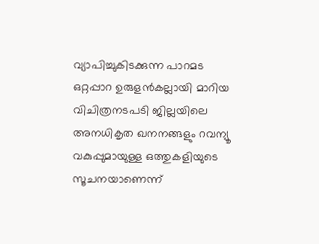വ്യാപിച്ചുകിടക്കുന്ന പാറമട ഒറ്റപ്പാറ ഉരുളൻകല്ലായി മാറിയ വിചിത്രനടപടി ജില്ലയിലെ അനധികൃത ഖനനങ്ങളും റവന്യൂ വകുപ്പുമായുള്ള ഒത്തുകളിയുടെ സൂചനയാണെന്ന്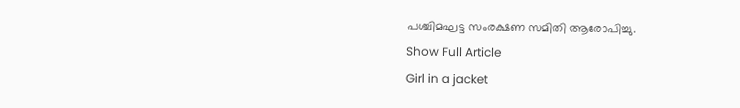പശ്ചിമഘട്ട സംരക്ഷണ സമിതി ആരോപിച്ചു.
Show Full Article
Girl in a jacket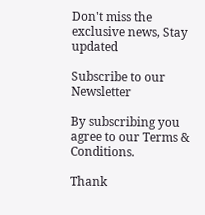Don't miss the exclusive news, Stay updated

Subscribe to our Newsletter

By subscribing you agree to our Terms & Conditions.

Thank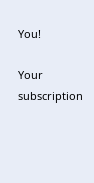You!

Your subscription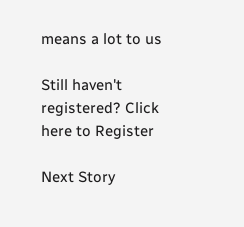means a lot to us

Still haven't registered? Click here to Register

Next Story